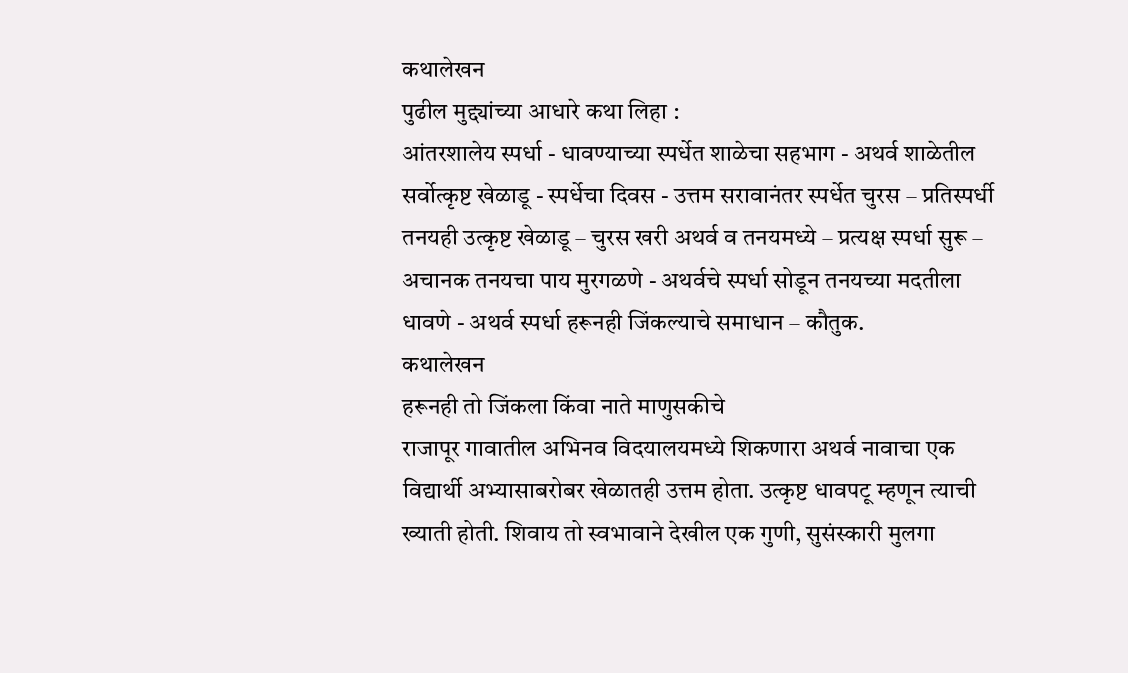कथालेखन
पुढील मुद्द्यांच्या आधारे कथा लिहा :
आंतरशालेय स्पर्धा - धावण्याच्या स्पर्धेत शाळेचा सहभाग - अथर्व शाळेतील सर्वोत्कृष्ट खेळाडू - स्पर्धेचा दिवस - उत्तम सरावानंतर स्पर्धेत चुरस – प्रतिस्पर्धी तनयही उत्कृष्ट खेळाडू – चुरस खरी अथर्व व तनयमध्ये – प्रत्यक्ष स्पर्धा सुरू – अचानक तनयचा पाय मुरगळणे - अथर्वचे स्पर्धा सोडून तनयच्या मदतीला धावणे - अथर्व स्पर्धा हरूनही जिंकल्याचे समाधान – कौतुक.
कथालेखन
हरूनही तो जिंकला किंवा नाते माणुसकीचे
राजापूर गावातील अभिनव विदयालयमध्ये शिकणारा अथर्व नावाचा एक विद्यार्थी अभ्यासाबरोबर खेळातही उत्तम होता. उत्कृष्ट धावपटू म्हणून त्याची ख्याती होती. शिवाय तो स्वभावाने देखील एक गुणी, सुसंस्कारी मुलगा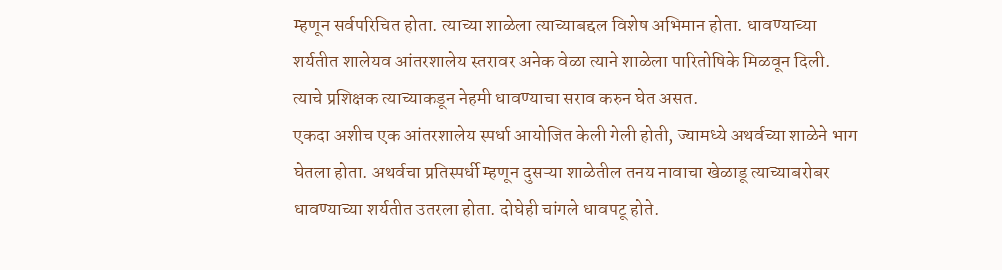म्हणून सर्वपरिचित होता. त्याच्या शाळेला त्याच्याबद्दल विशेष अभिमान होता. धावण्याच्या शर्यतीत शालेयव आंतरशालेय स्तरावर अनेक वेळा त्याने शाळेला पारितोषिके मिळवून दिली. त्याचे प्रशिक्षक त्याच्याकडून नेहमी धावण्याचा सराव करुन घेत असत.
एकदा अशीच एक आंतरशालेय स्पर्धा आयोजित केली गेली होती, ज्यामध्ये अथर्वच्या शाळेने भाग घेतला होता. अथर्वचा प्रतिस्पर्धी म्हणून दुसऱ्या शाळेतील तनय नावाचा खेळाडू त्याच्याबरोबर धावण्याच्या शर्यतीत उतरला होता. दोघेही चांगले धावपटू होते.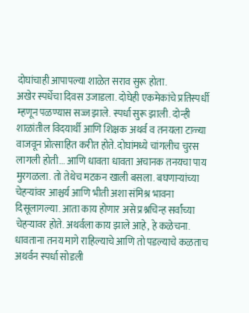दोघांचाही आपापल्या शाळेत सराव सुरू होता.
अखेर स्पर्धेचा दिवस उजाडला. दोघेही एकमेकांचे प्रतिस्पर्धी म्हणून पळण्यास सज्ज झाले. स्पर्धा सुरू झाली. दोन्ही शाळांतील विदयार्थी आणि शिक्षक अथर्व व तनयला टाळ्या वाजवून प्रोत्साहित करीत होते. दोघांमध्ये चांगलीच चुरस लागली होती... आणि धावता धावता अचानक तनयचा पाय मुरगळला. तो तेथेच मटकन खाली बसला. बघणाऱ्यांच्या चेहऱ्यांवर आश्चर्य आणि भीती अशा संमिश्र भावना दिसूलागल्या. आता काय होणार असे प्रश्नचिन्ह सर्वांच्या चेहऱ्यावर होते. अथर्वला काय झाले आहे, हे कळेचना. धावताना तनय मागे राहिल्याचे आणि तो पडल्याचे कळताच अथर्वन स्पर्धा सोडली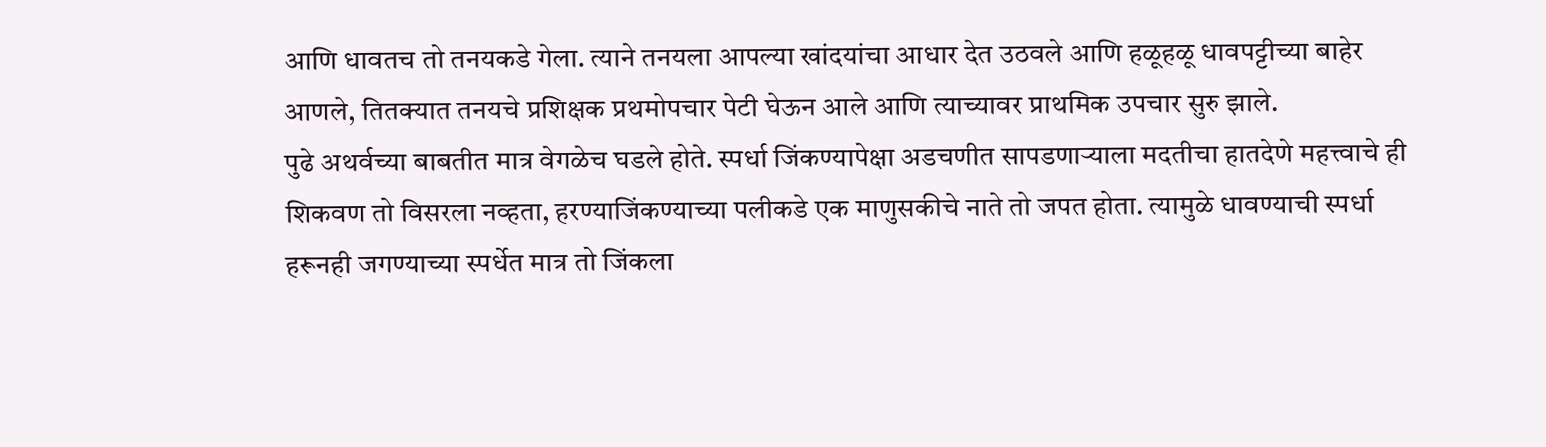आणि धावतच तो तनयकडे गेला. त्याने तनयला आपल्या खांदयांचा आधार देत उठवले आणि हळूहळू धावपट्टीच्या बाहेर आणले, तितक्यात तनयचे प्रशिक्षक प्रथमोपचार पेटी घेऊन आले आणि त्याच्यावर प्राथमिक उपचार सुरु झाले.
पुढे अथर्वच्या बाबतीत मात्र वेगळेच घडले होते. स्पर्धा जिंकण्यापेक्षा अडचणीत सापडणाऱ्याला मदतीचा हातदेणे महत्त्वाचे ही शिकवण तो विसरला नव्हता, हरण्याजिंकण्याच्या पलीकडे एक माणुसकीचे नाते तो जपत होता. त्यामुळे धावण्याची स्पर्धा हरूनही जगण्याच्या स्पर्धेत मात्र तो जिंकला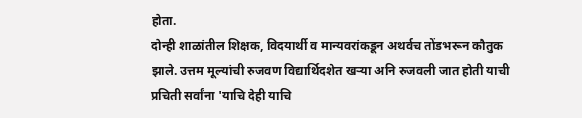होता.
दोन्ही शाळांतील शिक्षक, विदयार्थी व मान्यवरांकडून अथर्वच तोंडभरून कौतुक झाले. उत्तम मूल्यांची रुजवण विद्यार्थिदशेत खऱ्या अनि रुजवली जात होती याची प्रचिती सर्वांना 'याचि देही याचि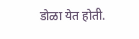डोळा येत होती.